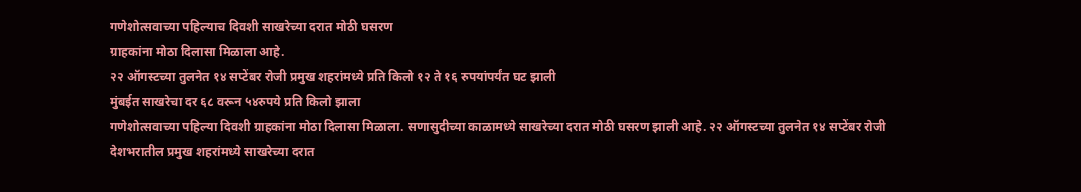गणेशोत्सवाच्या पहिल्याच दिवशी साखरेच्या दरात मोठी घसरण
ग्राहकांना मोठा दिलासा मिळाला आहे.
२२ ऑगस्टच्या तुलनेत १४ सप्टेंबर रोजी प्रमुख शहरांमध्ये प्रति किलो १२ ते १६ रुपयांपर्यंत घट झाली
मुंबईत साखरेचा दर ६८ वरून ५४रुपये प्रति किलो झाला
गणेशोत्सवाच्या पहिल्या दिवशी ग्राहकांना मोठा दिलासा मिळाला. सणासुदीच्या काळामध्ये साखरेच्या दरात मोठी घसरण झाली आहे. २२ ऑगस्टच्या तुलनेत १४ सप्टेंबर रोजी देशभरातील प्रमुख शहरांमध्ये साखरेच्या दरात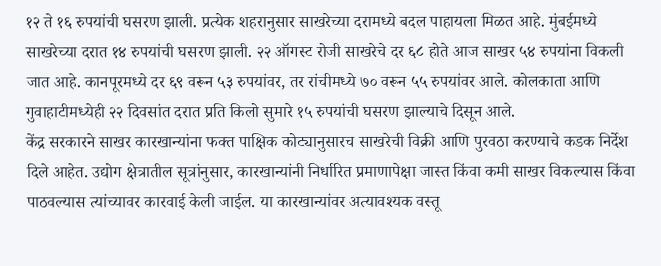१२ ते १६ रुपयांची घसरण झाली. प्रत्येक शहरानुसार साखरेच्या दरामध्ये बदल पाहायला मिळत आहे. मुंबईमध्ये साखरेच्या दरात १४ रुपयांची घसरण झाली. २२ ऑगस्ट रोजी साखरेचे दर ६८ होते आज साखर ५४ रुपयांना विकली जात आहे. कानपूरमध्ये दर ६९ वरून ५३ रुपयांवर, तर रांचीमध्ये ७० वरून ५५ रुपयांवर आले. कोलकाता आणि गुवाहाटीमध्येही २२ दिवसांत दरात प्रति किलो सुमारे १५ रुपयांची घसरण झाल्याचे दिसून आले.
केंद्र सरकारने साखर कारखान्यांना फक्त पाक्षिक कोट्यानुसारच साखरेची विक्री आणि पुरवठा करण्याचे कडक निर्देश दिले आहेत. उद्योग क्षेत्रातील सूत्रांनुसार, कारखान्यांनी निर्धारित प्रमाणापेक्षा जास्त किंवा कमी साखर विकल्यास किंवा पाठवल्यास त्यांच्यावर कारवाई केली जाईल. या कारखान्यांवर अत्यावश्यक वस्तू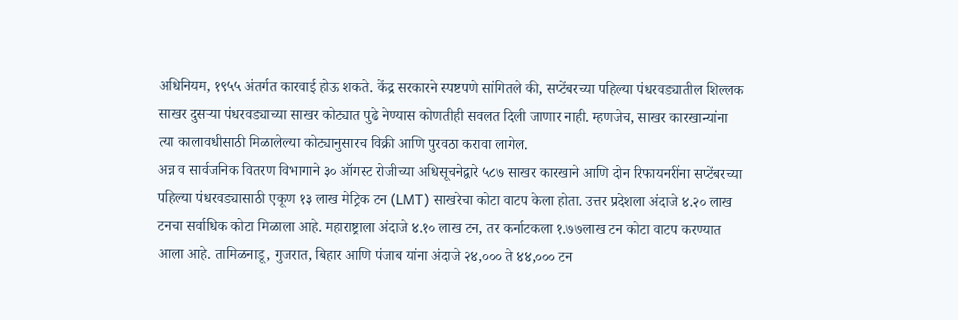अधिनियम, १९५५ अंतर्गत कारवाई होऊ शकते. केंद्र सरकारने स्पष्टपणे सांगितले की, सप्टेंबरच्या पहिल्या पंधरवड्यातील शिल्लक साखर दुसऱ्या पंधरवड्याच्या साखर कोट्यात पुढे नेण्यास कोणतीही सवलत दिली जाणार नाही. म्हणजेच, साखर कारखान्यांना त्या कालावधीसाठी मिळालेल्या कोट्यानुसारच विक्री आणि पुरवठा करावा लागेल.
अन्न व सार्वजनिक वितरण विभागाने ३० ऑगस्ट रोजीच्या अधिसूचनेद्वारे ५८७ साखर कारखाने आणि दोन रिफायनरींना सप्टेंबरच्या पहिल्या पंधरवड्यासाठी एकूण १३ लाख मेट्रिक टन (LMT) साखरेचा कोटा वाटप केला होता. उत्तर प्रदेशला अंदाजे ४.२० लाख टनचा सर्वाधिक कोटा मिळाला आहे. महाराष्ट्राला अंदाजे ४.१० लाख टन, तर कर्नाटकला १.७७लाख टन कोटा वाटप करण्यात आला आहे. तामिळनाडू, गुजरात, बिहार आणि पंजाब यांना अंदाजे २४,००० ते ४४,००० टन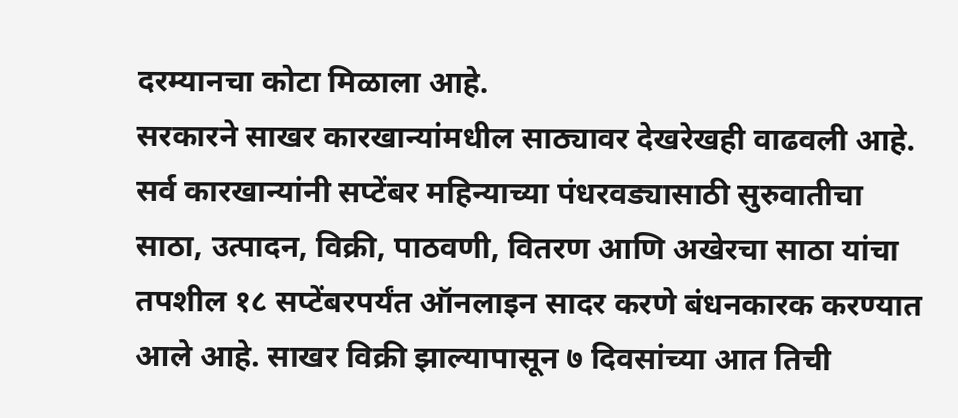दरम्यानचा कोटा मिळाला आहे.
सरकारने साखर कारखान्यांमधील साठ्यावर देखरेखही वाढवली आहे. सर्व कारखान्यांनी सप्टेंबर महिन्याच्या पंधरवड्यासाठी सुरुवातीचा साठा, उत्पादन, विक्री, पाठवणी, वितरण आणि अखेरचा साठा यांचा तपशील १८ सप्टेंबरपर्यंत ऑनलाइन सादर करणे बंधनकारक करण्यात आले आहे. साखर विक्री झाल्यापासून ७ दिवसांच्या आत तिची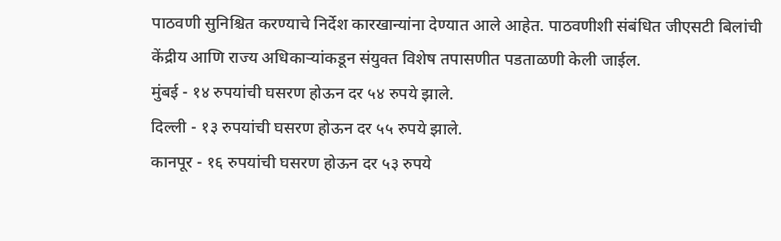पाठवणी सुनिश्चित करण्याचे निर्देश कारखान्यांना देण्यात आले आहेत. पाठवणीशी संबंधित जीएसटी बिलांची केंद्रीय आणि राज्य अधिकाऱ्यांकडून संयुक्त विशेष तपासणीत पडताळणी केली जाईल.
मुंबई - १४ रुपयांची घसरण होऊन दर ५४ रुपये झाले.
दिल्ली - १३ रुपयांची घसरण होऊन दर ५५ रुपये झाले.
कानपूर - १६ रुपयांची घसरण होऊन दर ५३ रुपये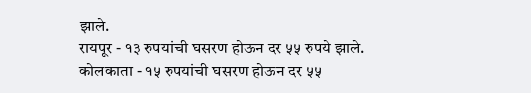झाले.
रायपूर - १३ रुपयांची घसरण होऊन दर ५५ रुपये झाले.
कोलकाता - १५ रुपयांची घसरण होऊन दर ५५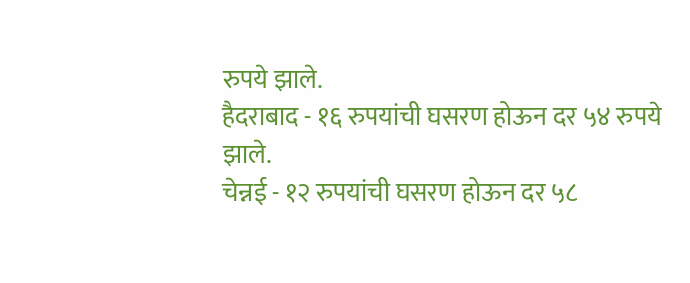रुपये झाले.
हैदराबाद - १६ रुपयांची घसरण होऊन दर ५४ रुपये झाले.
चेन्नई - १२ रुपयांची घसरण होऊन दर ५८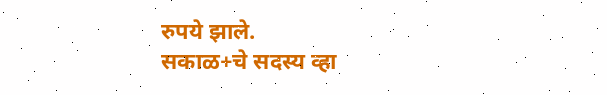रुपये झाले.
सकाळ+चे सदस्य व्हा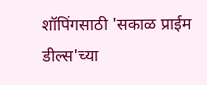शॉपिंगसाठी 'सकाळ प्राईम डील्स'च्या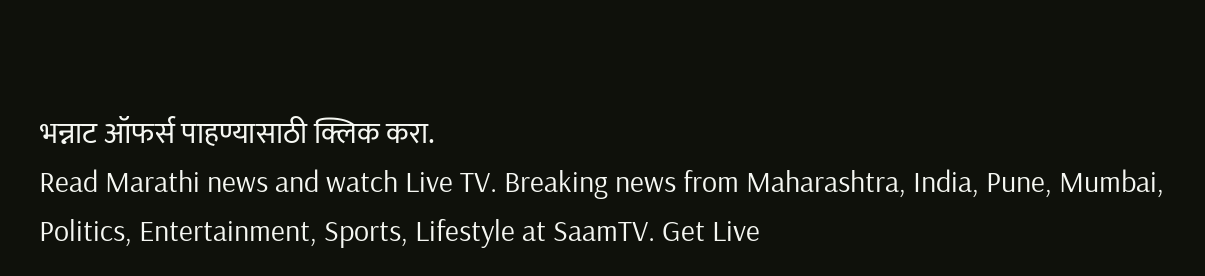भन्नाट ऑफर्स पाहण्यासाठी क्लिक करा.
Read Marathi news and watch Live TV. Breaking news from Maharashtra, India, Pune, Mumbai, Politics, Entertainment, Sports, Lifestyle at SaamTV. Get Live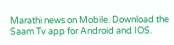Marathi news on Mobile. Download the Saam Tv app for Android and IOS.